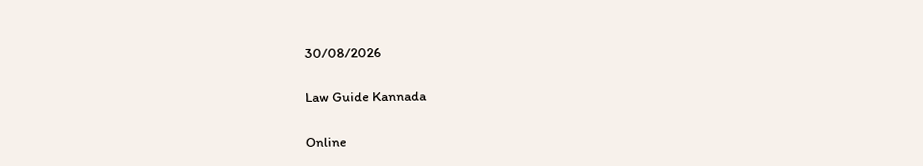30/08/2026

Law Guide Kannada

Online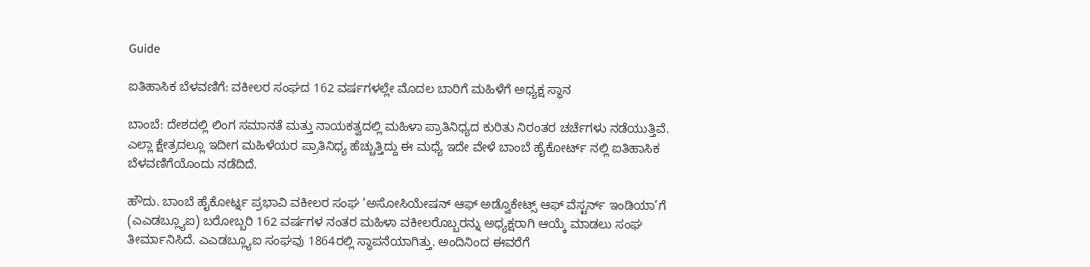Guide

ಐತಿಹಾಸಿಕ ಬೆಳವಣಿಗೆ: ವಕೀಲರ ಸಂಘದ 162 ವರ್ಷಗಳಲ್ಲೇ ಮೊದಲ ಬಾರಿಗೆ ಮಹಿಳೆಗೆ ಅಧ್ಯಕ್ಷ ಸ್ಥಾನ

ಬಾಂಬೆ: ದೇಶದಲ್ಲಿ ಲಿಂಗ ಸಮಾನತೆ ಮತ್ತು ನಾಯಕತ್ವದಲ್ಲಿ ಮಹಿಳಾ ಪ್ರಾತಿನಿಧ್ಯದ ಕುರಿತು ನಿರಂತರ ಚರ್ಚೆಗಳು ನಡೆಯುತ್ತಿವೆ. ಎಲ್ಲಾ ಕ್ಷೇತ್ರದಲ್ಲೂ ಇದೀಗ ಮಹಿಳೆಯರ ಪ್ರಾತಿನಿಧ್ಯ ಹೆಚ್ಚುತ್ತಿದ್ದು ಈ ಮಧ್ಯೆ ಇದೇ ವೇಳೆ ಬಾಂಬೆ ಹೈಕೋರ್ಟ್ ನಲ್ಲಿ ಐತಿಹಾಸಿಕ ಬೆಳವಣಿಗೆಯೊಂದು ನಡೆದಿದೆ.

ಹೌದು. ಬಾಂಬೆ ಹೈಕೋರ್ಟ್ನ ಪ್ರಭಾವಿ ವಕೀಲರ ಸಂಘ ‘ಅಸೋಸಿಯೇಷನ್ ಆಫ್ ಅಡ್ವೊಕೇಟ್ಸ್ ಆಫ್ ವೆಸ್ಟರ್ನ್ ಇಂಡಿಯಾ’ಗೆ (ಎಎಡಬ್ಲ್ಯೂಐ) ಬರೋಬ್ಬರಿ 162 ವರ್ಷಗಳ ನಂತರ ಮಹಿಳಾ ವಕೀಲರೊಬ್ಬರನ್ನು ಅಧ್ಯಕ್ಷರಾಗಿ ಆಯ್ಕೆ ಮಾಡಲು ಸಂಘ ತೀರ್ಮಾನಿಸಿದೆ. ಎಎಡಬ್ಲ್ಯೂಐ ಸಂಘವು 1864ರಲ್ಲಿ ಸ್ಥಾಪನೆಯಾಗಿತ್ತು. ಅಂದಿನಿಂದ ಈವರೆಗೆ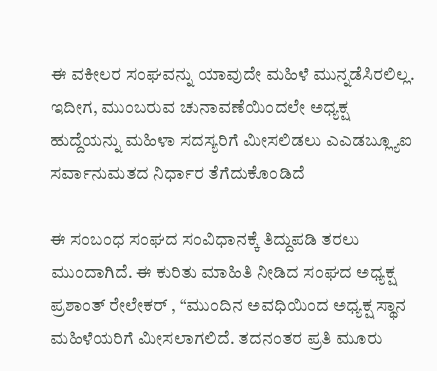ಈ ವಕೀಲರ ಸಂಘವನ್ನು ಯಾವುದೇ ಮಹಿಳೆ ಮುನ್ನಡೆಸಿರಲಿಲ್ಲ. ಇದೀಗ, ಮುಂಬರುವ ಚುನಾವಣೆಯಿಂದಲೇ ಅಧ್ಯಕ್ಷ ಹುದ್ದೆಯನ್ನು ಮಹಿಳಾ ಸದಸ್ಯರಿಗೆ ಮೀಸಲಿಡಲು ಎಎಡಬ್ಲ್ಯೂಐ ಸರ್ವಾನುಮತದ ನಿರ್ಧಾರ ತೆಗೆದುಕೊಂಡಿದೆ

ಈ ಸಂಬಂಧ ಸಂಘದ ಸಂವಿಧಾನಕ್ಕೆ ತಿದ್ದುಪಡಿ ತರಲು ಮುಂದಾಗಿದೆ. ಈ ಕುರಿತು ಮಾಹಿತಿ ನೀಡಿದ ಸಂಘದ ಅಧ್ಯಕ್ಷ ಪ್ರಶಾಂತ್ ರೇಲೇಕರ್ , “ಮುಂದಿನ ಅವಧಿಯಿಂದ ಅಧ್ಯಕ್ಷ ಸ್ಥಾನ ಮಹಿಳೆಯರಿಗೆ ಮೀಸಲಾಗಲಿದೆ. ತದನಂತರ ಪ್ರತಿ ಮೂರು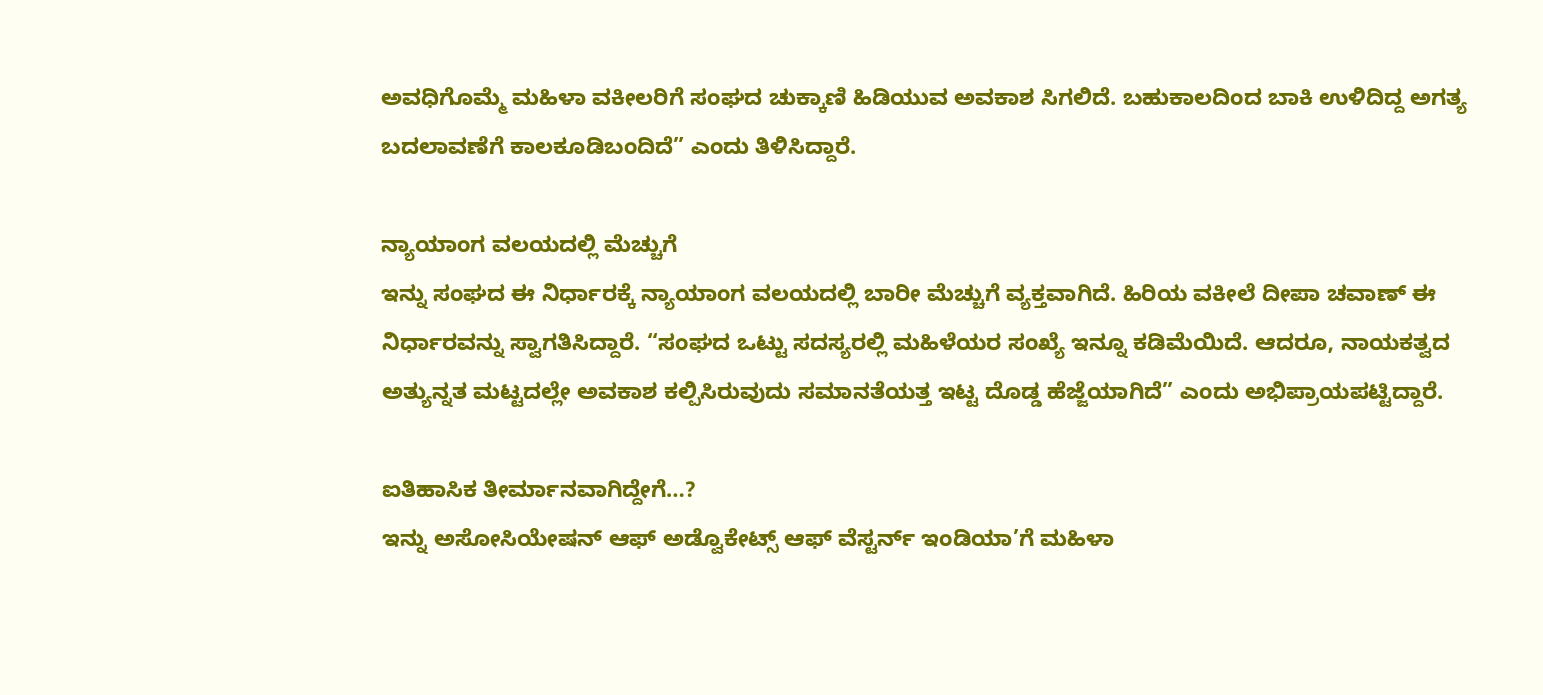ಅವಧಿಗೊಮ್ಮೆ ಮಹಿಳಾ ವಕೀಲರಿಗೆ ಸಂಘದ ಚುಕ್ಕಾಣಿ ಹಿಡಿಯುವ ಅವಕಾಶ ಸಿಗಲಿದೆ. ಬಹುಕಾಲದಿಂದ ಬಾಕಿ ಉಳಿದಿದ್ದ ಅಗತ್ಯ ಬದಲಾವಣೆಗೆ ಕಾಲಕೂಡಿಬಂದಿದೆ” ಎಂದು ತಿಳಿಸಿದ್ದಾರೆ.

ನ್ಯಾಯಾಂಗ ವಲಯದಲ್ಲಿ ಮೆಚ್ಚುಗೆ
ಇನ್ನು ಸಂಘದ ಈ ನಿರ್ಧಾರಕ್ಕೆ ನ್ಯಾಯಾಂಗ ವಲಯದಲ್ಲಿ ಬಾರೀ ಮೆಚ್ಚುಗೆ ವ್ಯಕ್ತವಾಗಿದೆ. ಹಿರಿಯ ವಕೀಲೆ ದೀಪಾ ಚವಾಣ್ ಈ ನಿರ್ಧಾರವನ್ನು ಸ್ವಾಗತಿಸಿದ್ದಾರೆ. “ಸಂಘದ ಒಟ್ಟು ಸದಸ್ಯರಲ್ಲಿ ಮಹಿಳೆಯರ ಸಂಖ್ಯೆ ಇನ್ನೂ ಕಡಿಮೆಯಿದೆ. ಆದರೂ, ನಾಯಕತ್ವದ ಅತ್ಯುನ್ನತ ಮಟ್ಟದಲ್ಲೇ ಅವಕಾಶ ಕಲ್ಪಿಸಿರುವುದು ಸಮಾನತೆಯತ್ತ ಇಟ್ಟ ದೊಡ್ಡ ಹೆಜ್ಜೆಯಾಗಿದೆ” ಎಂದು ಅಭಿಪ್ರಾಯಪಟ್ಟಿದ್ದಾರೆ.

ಐತಿಹಾಸಿಕ ತೀರ್ಮಾನವಾಗಿದ್ದೇಗೆ…?
ಇನ್ನು ಅಸೋಸಿಯೇಷನ್ ಆಫ್ ಅಡ್ವೊಕೇಟ್ಸ್ ಆಫ್ ವೆಸ್ಟರ್ನ್ ಇಂಡಿಯಾ’ಗೆ ಮಹಿಳಾ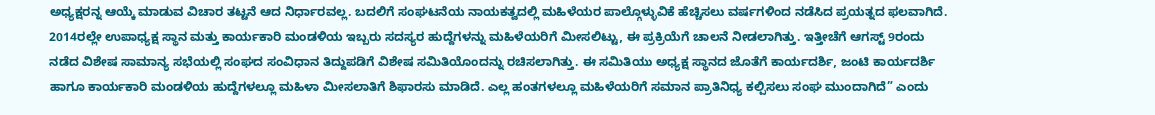ಅಧ್ಯಕ್ಷರನ್ನ ಆಯ್ಕೆ ಮಾಡುವ ವಿಚಾರ ತಟ್ಟನೆ ಆದ ನಿರ್ಧಾರವಲ್ಲ. ಬದಲಿಗೆ ಸಂಘಟನೆಯ ನಾಯಕತ್ವದಲ್ಲಿ ಮಹಿಳೆಯರ ಪಾಲ್ಗೊಳ್ಳುವಿಕೆ ಹೆಚ್ಚಿಸಲು ವರ್ಷಗಳಿಂದ ನಡೆಸಿದ ಪ್ರಯತ್ನದ ಫಲವಾಗಿದೆ. 2014ರಲ್ಲೇ ಉಪಾಧ್ಯಕ್ಷ ಸ್ಥಾನ ಮತ್ತು ಕಾರ್ಯಕಾರಿ ಮಂಡಳಿಯ ಇಬ್ಬರು ಸದಸ್ಯರ ಹುದ್ದೆಗಳನ್ನು ಮಹಿಳೆಯರಿಗೆ ಮೀಸಲಿಟ್ಟು, ಈ ಪ್ರಕ್ರಿಯೆಗೆ ಚಾಲನೆ ನೀಡಲಾಗಿತ್ತು. ಇತ್ತೀಚೆಗೆ ಆಗಸ್ಟ್ 9ರಂದು ನಡೆದ ವಿಶೇಷ ಸಾಮಾನ್ಯ ಸಭೆಯಲ್ಲಿ ಸಂಘದ ಸಂವಿಧಾನ ತಿದ್ದುಪಡಿಗೆ ವಿಶೇಷ ಸಮಿತಿಯೊಂದನ್ನು ರಚಿಸಲಾಗಿತ್ತು. ಈ ಸಮಿತಿಯು ಅಧ್ಯಕ್ಷ ಸ್ಥಾನದ ಜೊತೆಗೆ ಕಾರ್ಯದರ್ಶಿ, ಜಂಟಿ ಕಾರ್ಯದರ್ಶಿ ಹಾಗೂ ಕಾರ್ಯಕಾರಿ ಮಂಡಳಿಯ ಹುದ್ದೆಗಳಲ್ಲೂ ಮಹಿಳಾ ಮೀಸಲಾತಿಗೆ ಶಿಫಾರಸು ಮಾಡಿದೆ. ಎಲ್ಲ ಹಂತಗಳಲ್ಲೂ ಮಹಿಳೆಯರಿಗೆ ಸಮಾನ ಪ್ರಾತಿನಿಧ್ಯ ಕಲ್ಪಿಸಲು ಸಂಘ ಮುಂದಾಗಿದೆ” ಎಂದು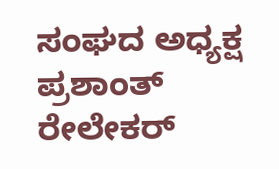ಸಂಘದ ಅಧ್ಯಕ್ಷ ಪ್ರಶಾಂತ್ ರೇಲೇಕರ್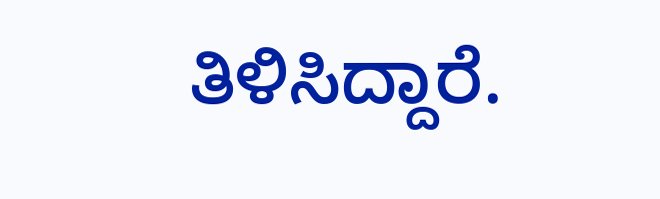ತಿಳಿಸಿದ್ದಾರೆ.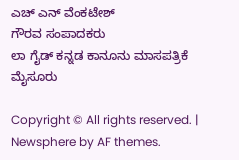ಎಚ್ ಎನ್ ವೆಂಕಟೇಶ್
ಗೌರವ ಸಂಪಾದಕರು
ಲಾ ಗೈಡ್ ಕನ್ನಡ ಕಾನೂನು ಮಾಸಪತ್ರಿಕೆ
ಮೈಸೂರು

Copyright © All rights reserved. | Newsphere by AF themes.